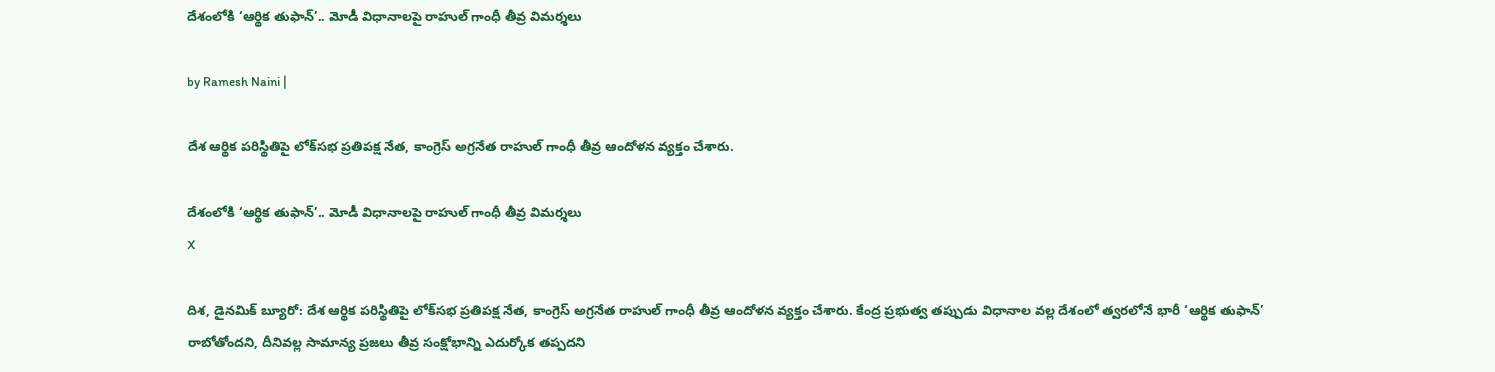దేశంలోకి ‘ఆర్థిక తుఫాన్’.. మోడీ విధానాలపై రాహుల్ గాంధీ తీవ్ర విమర్శలు

by Ramesh Naini |

దేశ ఆర్థిక పరిస్థితిపై లోక్‌సభ ప్రతిపక్ష నేత, కాంగ్రెస్ అగ్రనేత రాహుల్ గాంధీ తీవ్ర ఆందోళన వ్యక్తం చేశారు.

దేశంలోకి ‘ఆర్థిక తుఫాన్’.. మోడీ విధానాలపై రాహుల్ గాంధీ తీవ్ర విమర్శలు
X

దిశ, డైనమిక్ బ్యూరో: దేశ ఆర్థిక పరిస్థితిపై లోక్‌సభ ప్రతిపక్ష నేత, కాంగ్రెస్ అగ్రనేత రాహుల్ గాంధీ తీవ్ర ఆందోళన వ్యక్తం చేశారు. కేంద్ర ప్రభుత్వ తప్పుడు విధానాల వల్ల దేశంలో త్వరలోనే భారీ ‘ఆర్థిక తుఫాన్’ రాబోతోందని, దీనివల్ల సామాన్య ప్రజలు తీవ్ర సంక్షోభాన్ని ఎదుర్కోక తప్పదని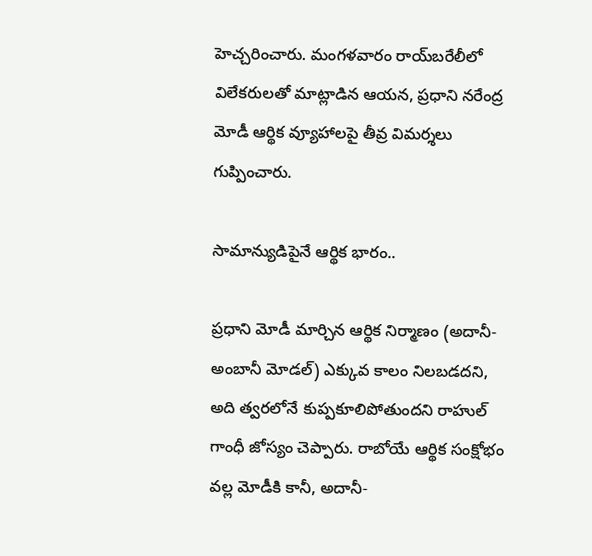హెచ్చరించారు. మంగళవారం రాయ్‌బరేలీలో విలేకరులతో మాట్లాడిన ఆయన, ప్రధాని నరేంద్ర మోడీ ఆర్థిక వ్యూహాలపై తీవ్ర విమర్శలు గుప్పించారు.

సామాన్యుడిపైనే ఆర్థిక భారం..

ప్రధాని మోడీ మార్చిన ఆర్థిక నిర్మాణం (అదానీ-అంబానీ మోడల్) ఎక్కువ కాలం నిలబడదని, అది త్వరలోనే కుప్పకూలిపోతుందని రాహుల్ గాంధీ జోస్యం చెప్పారు. రాబోయే ఆర్థిక సంక్షోభం వల్ల మోడీకి కానీ, అదానీ-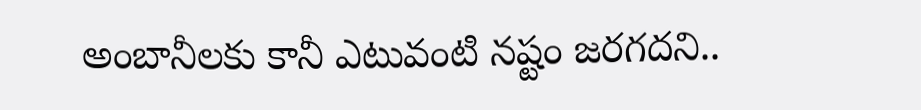అంబానీలకు కానీ ఎటువంటి నష్టం జరగదని..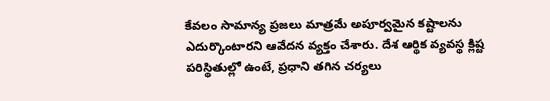కేవలం సామాన్య ప్రజలు మాత్రమే అపూర్వమైన కష్టాలను ఎదుర్కొంటారని ఆవేదన వ్యక్తం చేశారు. దేశ ఆర్థిక వ్యవస్థ క్లిష్ట పరిస్థితుల్లో ఉంటే, ప్రధాని తగిన చర్యలు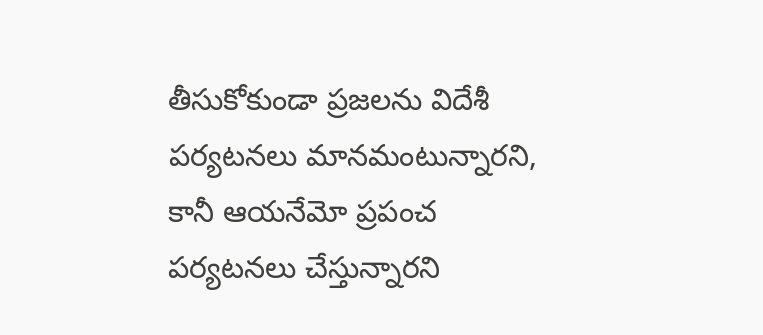తీసుకోకుండా ప్రజలను విదేశీ పర్యటనలు మానమంటున్నారని, కానీ ఆయనేమో ప్రపంచ పర్యటనలు చేస్తున్నారని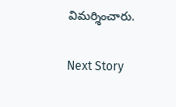విమర్శించారు.

Next Story